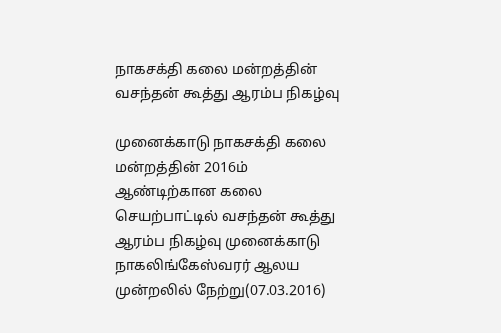நாகசக்தி கலை மன்றத்தின் வசந்தன் கூத்து ஆரம்ப நிகழ்வு

முனைக்காடு நாகசக்தி கலை மன்றத்தின் 2016ம் ஆண்டிற்கான கலை செயற்பாட்டில் வசந்தன் கூத்து ஆரம்ப நிகழ்வு முனைக்காடு நாகலிங்கேஸ்வரர் ஆலய முன்றலில் நேற்று(07.03.2016)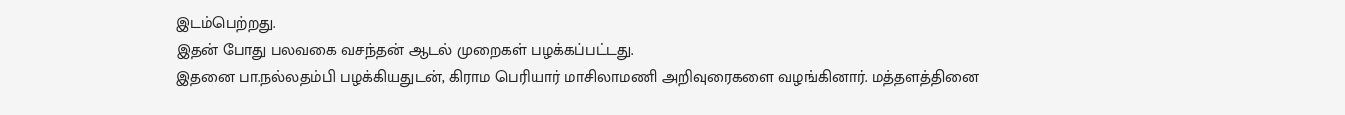இடம்பெற்றது.
இதன் போது பலவகை வசந்தன் ஆடல் முறைகள் பழக்கப்பட்டது.
இதனை பா.நல்லதம்பி பழக்கியதுடன், கிராம பெரியார் மாசிலாமணி அறிவுரைகளை வழங்கினார். மத்தளத்தினை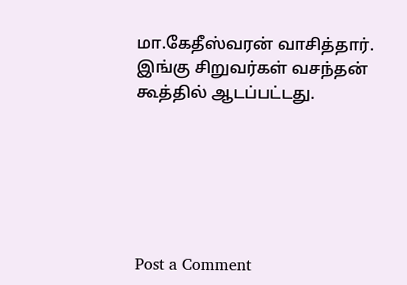மா.கேதீஸ்வரன் வாசித்தார்.
இங்கு சிறுவர்கள் வசந்தன் கூத்தில் ஆடப்பட்டது.






Post a Comment